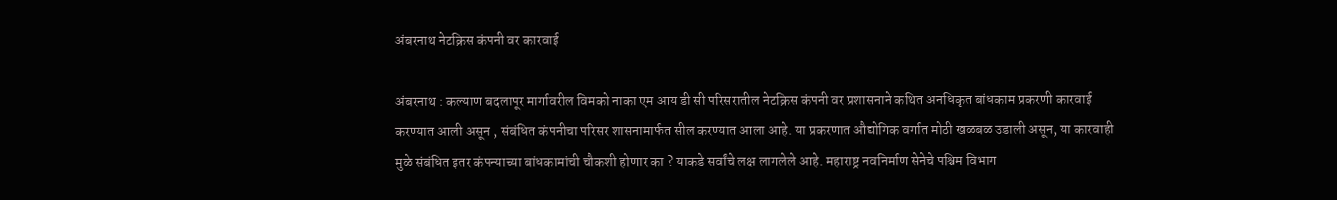अंबरनाथ नेटक्रिस कंपनी वर कारवाई

अंबरनाथ : कल्याण बदलापूर मार्गावरील विमको नाका एम आय डी सी परिसरातील नेटक्रिस कंपनी वर प्रशासनाने कथित अनधिकृत बांधकाम प्रकरणी कारवाई करण्यात आली असून , संबंधित कंपनीचा परिसर शासनामार्फत सील करण्यात आला आहे. या प्रकरणात औद्योगिक वर्गात मोठी खळबळ उडाली असून, या कारवाही मुळे संबंधित इतर कंपन्याच्या बांधकामांची चौकशी होणार का ? याकडे सर्वांचे लक्ष लागलेले आहे. महाराष्ट्र नवनिर्माण सेनेचे पश्चिम विभाग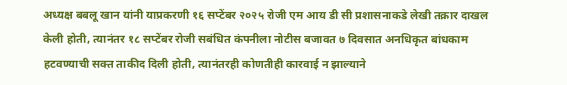अध्यक्ष बबलू खान यांनी याप्रकरणी १६ सप्टेंबर २०२५ रोजी एम आय डी सी प्रशासनाकडे लेखी तक्रार दाखल केली होती, त्यानंतर १८ सप्टेंबर रोजी सबंधित कंपनीला नोटीस बजावत ७ दिवसात अनधिकृत बांधकाम हटवण्याची सक्त ताकीद दिली होती, त्यानंतरही कोणतीही कारवाई न झाल्याने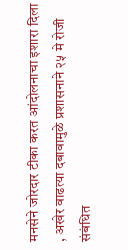मनसेने जोरदार टीका करत आंदोलनाचा इशारा दिला , अखेर वाढत्या दबावामुळे प्रशासनाने २५ मे रोजी संबंधित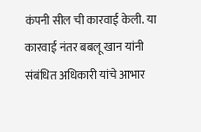कंपनी सील ची कारवाई केली. या कारवाई नंतर बबलू खान यांनी संबंधित अधिकारी यांचे आभार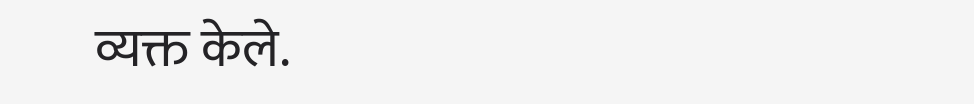व्यक्त केले.